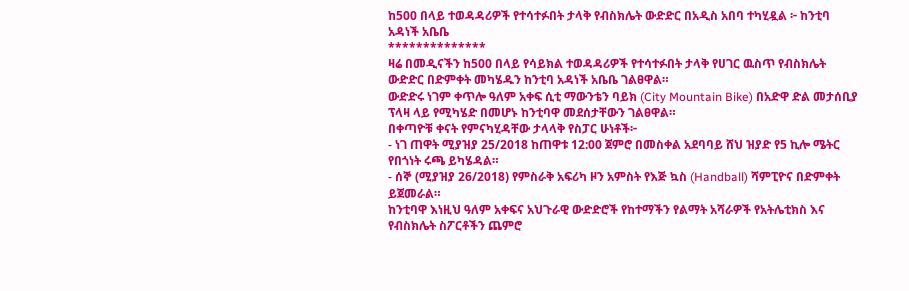ከ500 በላይ ተወዳዳሪዎች የተሳተፉበት ታላቅ የብስክሌት ውድድር በአዲስ አበባ ተካሂዷል ፦ ከንቲባ አዳነች አቤቤ
**************
ዛሬ በመዲናችን ከ500 በላይ የሳይክል ተወዳዳሪዎች የተሳተፉበት ታላቅ የሀገር ዉስጥ የብስክሌት ውድድር በድምቀት መካሄዱን ከንቲባ አዳነች አቤቤ ገልፀዋል።
ውድድሩ ነገም ቀጥሎ ዓለም አቀፍ ሲቲ ማውንቴን ባይክ (City Mountain Bike) በአድዋ ድል መታሰቢያ ፕላዛ ላይ የሚካሄድ በመሆኑ ከንቲባዋ መደሰታቸውን ገልፀዋል።
በቀጣዮቹ ቀናት የምናካሂዳቸው ታላላቅ የስፓር ሁነቶች፦
- ነገ ጠዋት ሚያዝያ 25/2018 ከጠዋቱ 12:00 ጀምሮ በመስቀል አደባባይ ሸህ ዝያድ የ5 ኪሎ ሜትር የበጎነት ሩጫ ይካሄዳል።
- ሰኞ (ሚያዝያ 26/2018) የምስራቅ አፍሪካ ዞን አምስት የእጅ ኳስ (Handball) ሻምፒዮና በድምቀት ይጀመራል።
ከንቲባዋ እነዚህ ዓለም አቀፍና አህጉራዊ ውድድሮች የከተማችን የልማት አሻራዎች የአትሌቲክስ እና የብስክሌት ስፖርቶችን ጨምሮ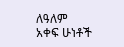ለዓለም አቀፍ ሁነቶች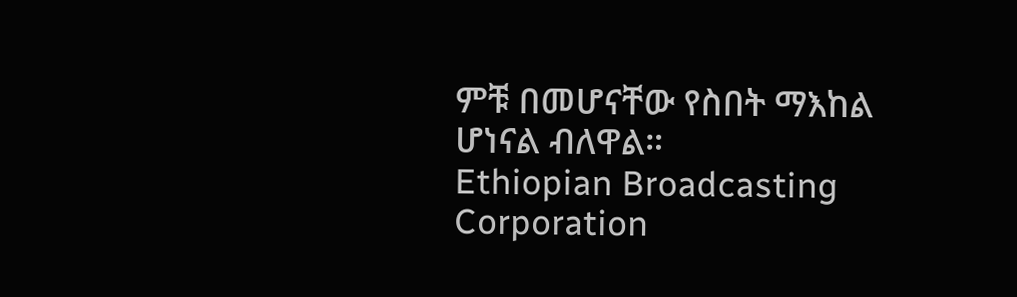ምቹ በመሆናቸው የስበት ማእከል ሆነናል ብለዋል።
Ethiopian Broadcasting Corporation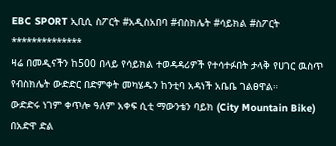EBC SPORT ኢቢሲ ስፖርት #አዲስአበባ #ብስክሌት #ሳይክል #ስፖርት
**************
ዛሬ በመዲናችን ከ500 በላይ የሳይክል ተወዳዳሪዎች የተሳተፉበት ታላቅ የሀገር ዉስጥ የብስክሌት ውድድር በድምቀት መካሄዱን ከንቲባ አዳነች አቤቤ ገልፀዋል።
ውድድሩ ነገም ቀጥሎ ዓለም አቀፍ ሲቲ ማውንቴን ባይክ (City Mountain Bike) በአድዋ ድል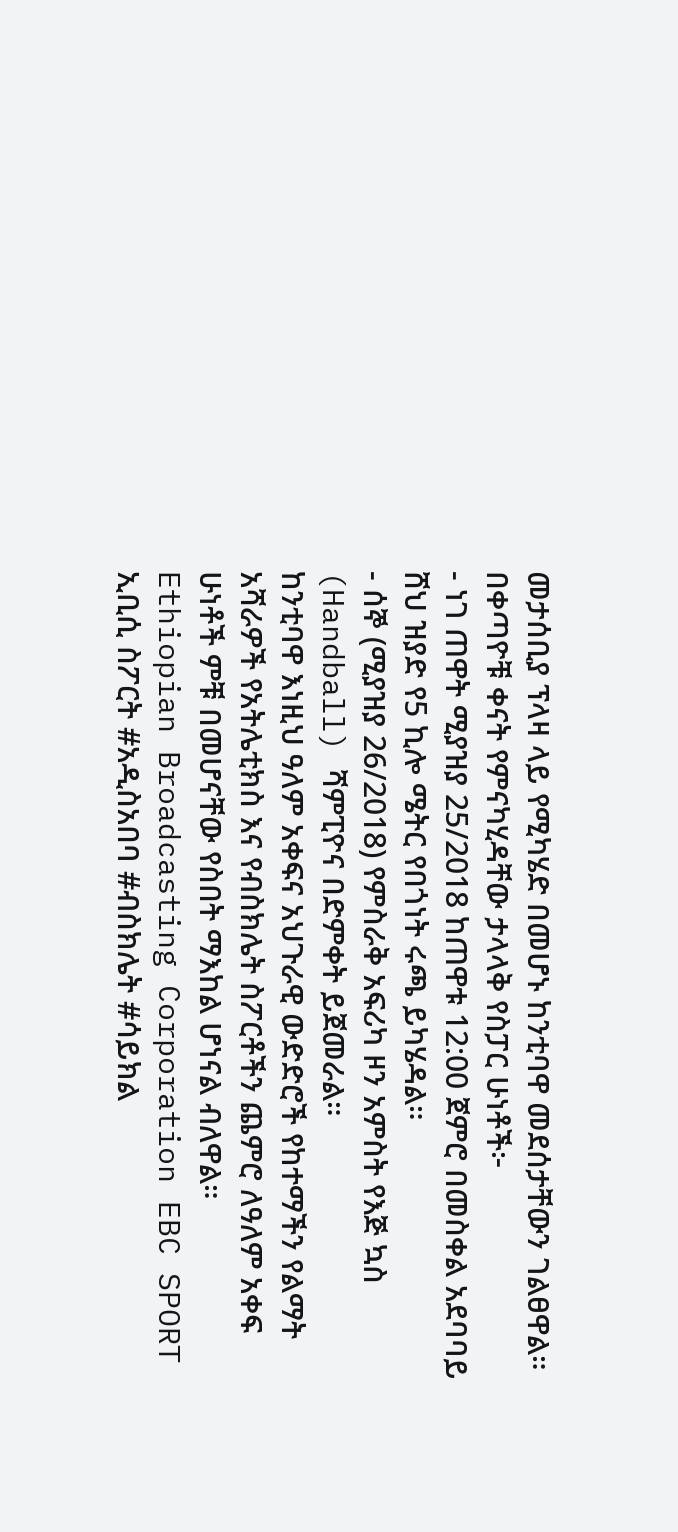መታሰቢያ ፕላዛ ላይ የሚካሄድ በመሆኑ ከንቲባዋ መደሰታቸውን ገልፀዋል።
በቀጣዮቹ ቀናት የምናካሂዳቸው ታላላቅ የስፓር ሁነቶች፦
- ነገ ጠዋት ሚያዝያ 25/2018 ከጠዋቱ 12:00 ጀምሮ በመስቀል አደባባይ ሸህ ዝያድ የ5 ኪሎ ሜትር የበጎነት ሩጫ ይካሄዳል።
- ሰኞ (ሚያዝያ 26/2018) የምስራቅ አፍሪካ ዞን አምስት የእጅ ኳስ (Handball) ሻምፒዮና በድምቀት ይጀመራል።
ከንቲባዋ እነዚህ ዓለም አቀፍና አህጉራዊ ውድድሮች የከተማችን የልማት አሻራዎች የአትሌቲክስ እና የብስክሌት ስፖርቶችን ጨምሮ ለዓለም አቀፍ ሁነቶች ምቹ በመሆናቸው የስበት ማእከል ሆነናል ብለዋል።
Ethiopian Broadcasting Corporation EBC SPORT ኢቢሲ ስፖርት #አዲስአበባ #ብስክሌት #ሳይክል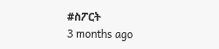#ስፖርት
3 months ago